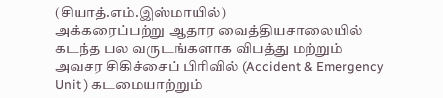(சியாத்.எம்.இஸ்மாயில்)
அக்கரைப்பற்று ஆதார வைத்தியசாலையில் கடந்த பல வருடங்களாக விபத்து மற்றும் அவசர சிகிச்சைப் பிரிவில் (Accident & Emergency Unit ) கடமையாற்றும்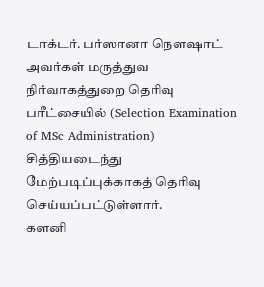டாக்டர். பர்ஸானா நௌஷாட் அவர்கள் மருத்துவ நிர்வாகத்துறை தெரிவு பரீட்சையில் (Selection Examination of MSc Administration) சித்தியடைந்து மேற்படிப்புக்காகத் தெரிவு செய்யப்பட்டுள்ளார்.
களனி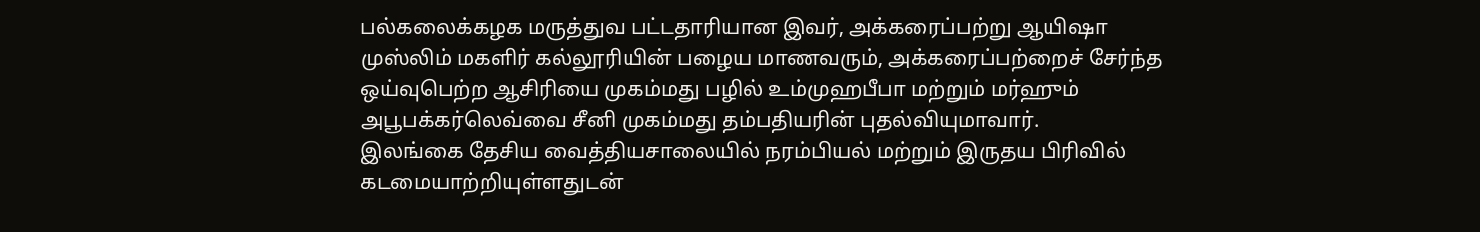பல்கலைக்கழக மருத்துவ பட்டதாரியான இவர், அக்கரைப்பற்று ஆயிஷா முஸ்லிம் மகளிர் கல்லூரியின் பழைய மாணவரும், அக்கரைப்பற்றைச் சேர்ந்த ஒய்வுபெற்ற ஆசிரியை முகம்மது பழில் உம்முஹபீபா மற்றும் மர்ஹும் அபூபக்கர்லெவ்வை சீனி முகம்மது தம்பதியரின் புதல்வியுமாவார்.
இலங்கை தேசிய வைத்தியசாலையில் நரம்பியல் மற்றும் இருதய பிரிவில் கடமையாற்றியுள்ளதுடன்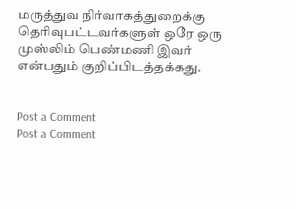மருத்துவ நிர்வாகத்துறைக்கு தெரிவுபட்டவர்களுள் ஒரே ஒரு முஸ்லிம் பெண்மணி இவர் என்பதும் குறிப்பிடத்தக்கது.


Post a Comment
Post a Comment